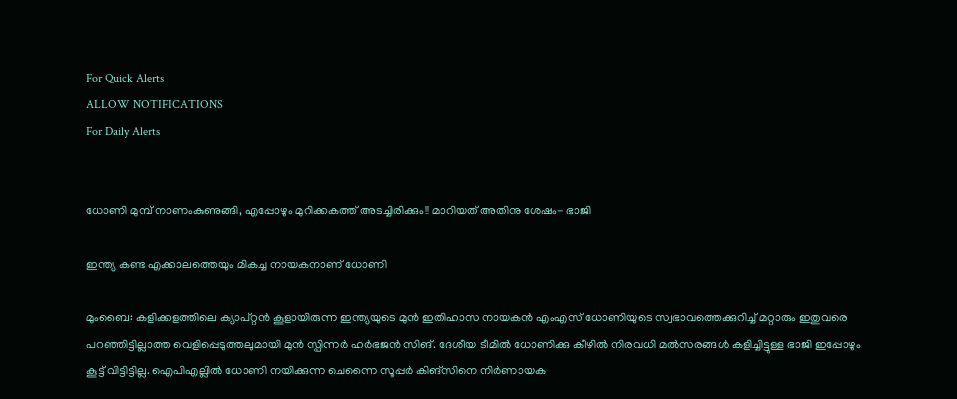For Quick Alerts
ALLOW NOTIFICATIONS
For Daily Alerts


ധോണി മുമ്പ് നാണംകുണുങ്ങി, എപ്പോഴും മുറിക്കകത്ത് അടച്ചിരിക്കും!! മാറിയത് അതിനു ശേഷം- ഭാജി

ഇന്ത്യ കണ്ട എക്കാലത്തെയും മികച്ച നായകനാണ് ധോണി

മുംബൈ: കളിക്കളത്തിലെ ക്യാപ്റ്റന്‍ കൂളായിരുന്ന ഇന്ത്യയുടെ മുന്‍ ഇതിഹാസ നായകന്‍ എംഎസ് ധോണിയുടെ സ്വഭാവത്തെക്കുറിച്ച് മറ്റാരും ഇതുവരെ പറഞ്ഞിട്ടില്ലാത്ത വെളിപ്പെടുത്തലുമായി മുന്‍ സ്പിന്നര്‍ ഹര്‍ഭജന്‍ സിങ്. ദേശീയ ടീമില്‍ ധോണിക്കു കീഴില്‍ നിരവധി മല്‍സരങ്ങള്‍ കളിച്ചിട്ടുള്ള ഭാജി ഇപ്പോഴും കൂട്ട് വിട്ടിട്ടില്ല. ഐപിഎല്ലില്‍ ധോണി നയിക്കുന്ന ചെന്നൈ സൂപ്പര്‍ കിങ്‌സിനെ നിര്‍ണായക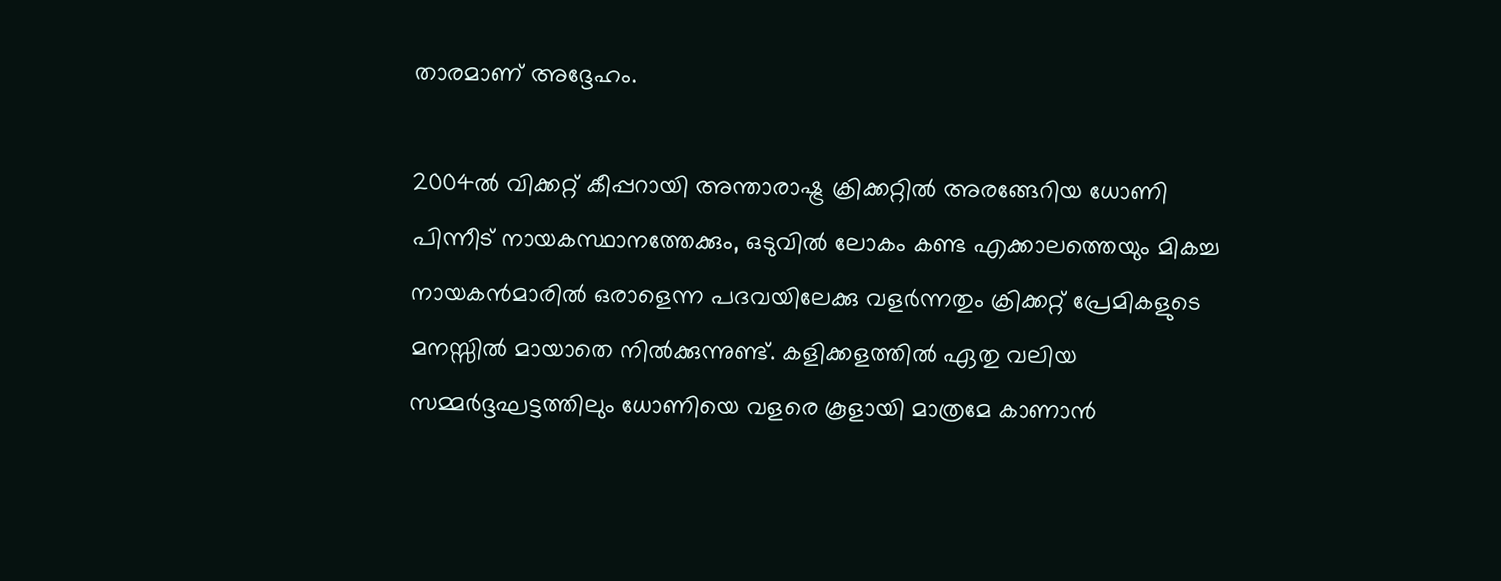താരമാണ് അദ്ദേഹം.

2004ല്‍ വിക്കറ്റ് കീപ്പറായി അന്താരാഷ്ട്ര ക്രിക്കറ്റില്‍ അരങ്ങേറിയ ധോണി പിന്നീട് നായകസ്ഥാനത്തേക്കും, ഒടുവില്‍ ലോകം കണ്ട എക്കാലത്തെയും മികച്ച നായകന്‍മാരില്‍ ഒരാളെന്ന പദവയിലേക്കു വളര്‍ന്നതും ക്രിക്കറ്റ് പ്രേമികളുടെ മനസ്സില്‍ മായാതെ നില്‍ക്കുന്നുണ്ട്. കളിക്കളത്തില്‍ ഏതു വലിയ സമ്മര്‍ദ്ദഘട്ടത്തിലും ധോണിയെ വളരെ കൂളായി മാത്രമേ കാണാന്‍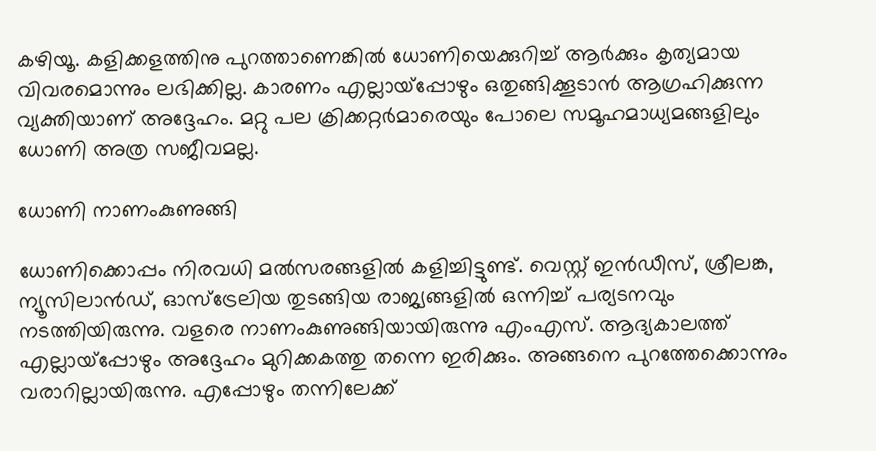കഴിയൂ. കളിക്കളത്തിനു പുറത്താണെങ്കില്‍ ധോണിയെക്കുറിച്ച് ആര്‍ക്കും കൃത്യമായ വിവരമൊന്നും ലഭിക്കില്ല. കാരണം എല്ലായ്‌പ്പോഴും ഒതുങ്ങിക്കൂടാന്‍ ആഗ്രഹിക്കുന്ന വ്യക്തിയാണ് അദ്ദേഹം. മറ്റു പല ക്രിക്കറ്റര്‍മാരെയും പോലെ സമൂഹമാധ്യമങ്ങളിലും ധോണി അത്ര സജീവമല്ല.

ധോണി നാണംകുണുങ്ങി

ധോണിക്കൊപ്പം നിരവധി മല്‍സരങ്ങളില്‍ കളിച്ചിട്ടുണ്ട്. വെസ്റ്റ് ഇന്‍ഡീസ്, ശ്രീലങ്ക, ന്യൂസിലാന്‍ഡ്, ഓസ്‌ട്രേലിയ തുടങ്ങിയ രാജ്യങ്ങളില്‍ ഒന്നിച്ച് പര്യടനവും നടത്തിയിരുന്നു. വളരെ നാണംകുണുങ്ങിയായിരുന്നു എംഎസ്. ആദ്യകാലത്ത് എല്ലായ്‌പ്പോഴും അദ്ദേഹം മുറിക്കകത്തു തന്നെ ഇരിക്കും. അങ്ങനെ പുറത്തേക്കൊന്നും വരാറില്ലായിരുന്നു. എപ്പോഴും തന്നിലേക്ക്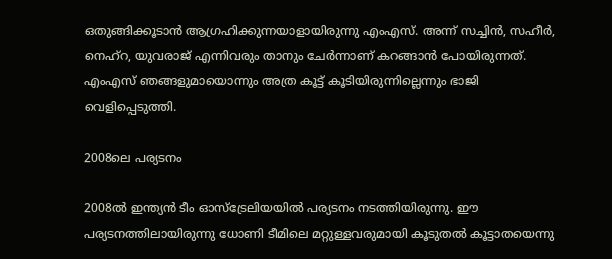ഒതുങ്ങിക്കൂടാന്‍ ആഗ്രഹിക്കുന്നയാളായിരുന്നു എംഎസ്. അന്ന് സച്ചിന്‍, സഹീര്‍, നെഹ്‌റ, യുവരാജ് എന്നിവരും താനും ചേര്‍ന്നാണ് കറങ്ങാന്‍ പോയിരുന്നത്. എംഎസ് ഞങ്ങളുമായൊന്നും അത്ര കൂട്ട് കൂടിയിരുന്നില്ലെന്നും ഭാജി വെളിപ്പെടുത്തി.

2008ലെ പര്യടനം

2008ല്‍ ഇന്ത്യന്‍ ടീം ഓസ്‌ട്രേലിയയില്‍ പര്യടനം നടത്തിയിരുന്നു. ഈ പര്യടനത്തിലായിരുന്നു ധോണി ടീമിലെ മറ്റുള്ളവരുമായി കൂടുതല്‍ കൂട്ടാതയെന്നു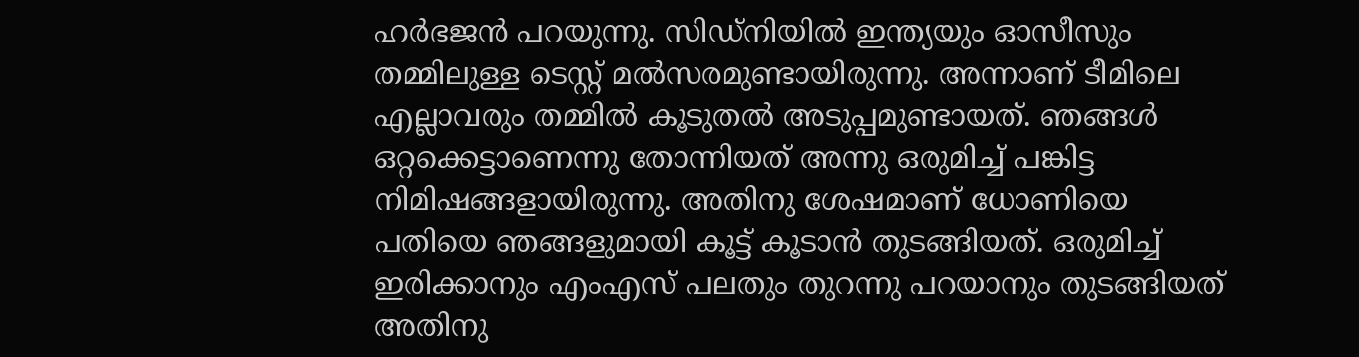ഹര്‍ഭജന്‍ പറയുന്നു. സിഡ്‌നിയില്‍ ഇന്ത്യയും ഓസീസും തമ്മിലുള്ള ടെസ്റ്റ് മല്‍സരമുണ്ടായിരുന്നു. അന്നാണ് ടീമിലെ എല്ലാവരും തമ്മില്‍ കൂടുതല്‍ അടുപ്പമുണ്ടായത്. ഞങ്ങള്‍ ഒറ്റക്കെട്ടാണെന്നു തോന്നിയത് അന്നു ഒരുമിച്ച് പങ്കിട്ട നിമിഷങ്ങളായിരുന്നു. അതിനു ശേഷമാണ് ധോണിയെ പതിയെ ഞങ്ങളുമായി കൂട്ട് കൂടാന്‍ തുടങ്ങിയത്. ഒരുമിച്ച് ഇരിക്കാനും എംഎസ് പലതും തുറന്നു പറയാനും തുടങ്ങിയത് അതിനു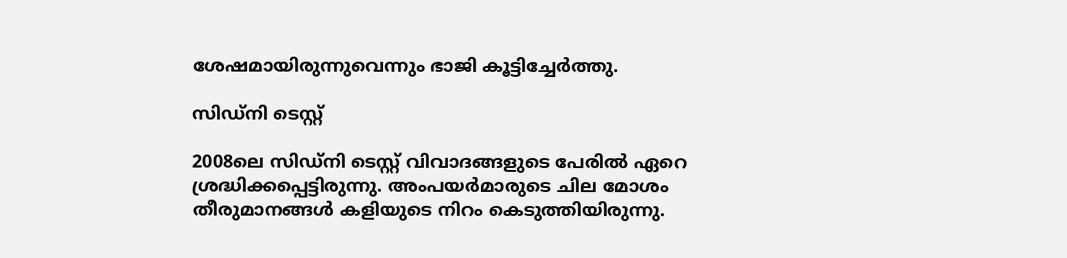ശേഷമായിരുന്നുവെന്നും ഭാജി കൂട്ടിച്ചേര്‍ത്തു.

സിഡ്‌നി ടെസ്റ്റ്

2008ലെ സിഡ്‌നി ടെസ്റ്റ് വിവാദങ്ങളുടെ പേരില്‍ ഏറെ ശ്രദ്ധിക്കപ്പെട്ടിരുന്നു. അംപയര്‍മാരുടെ ചില മോശം തീരുമാനങ്ങള്‍ കളിയുടെ നിറം കെടുത്തിയിരുന്നു.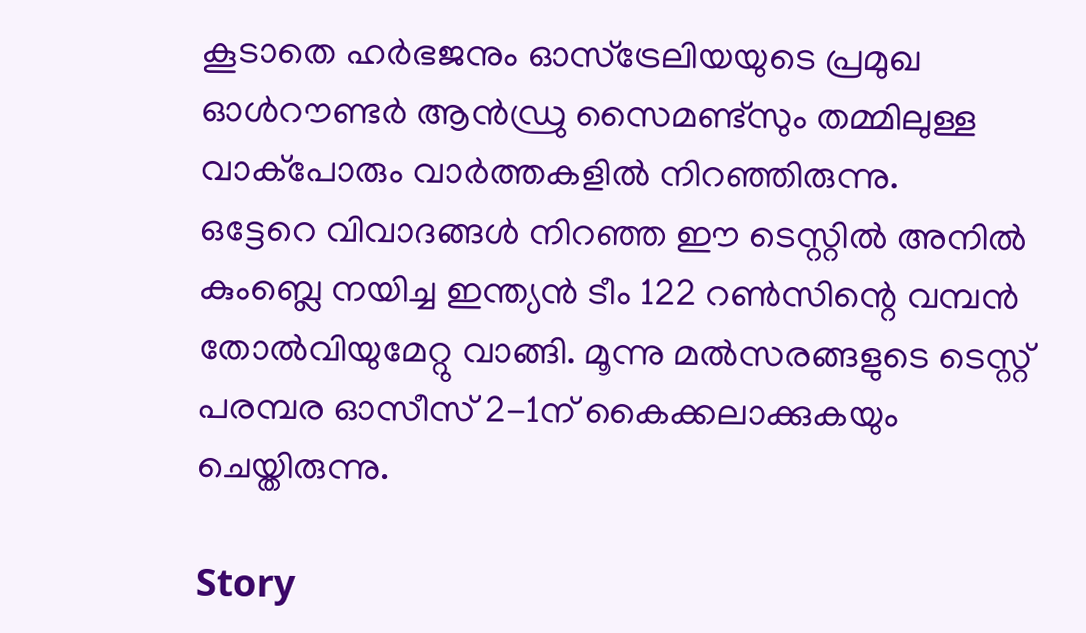കൂടാതെ ഹര്‍ഭജനും ഓസ്‌ട്രേലിയയുടെ പ്രമുഖ ഓള്‍റൗണ്ടര്‍ ആന്‍ഡ്രു സൈമണ്ട്‌സും തമ്മിലുള്ള വാക്‌പോരും വാര്‍ത്തകളില്‍ നിറഞ്ഞിരുന്നു.
ഒട്ടേറെ വിവാദങ്ങള്‍ നിറഞ്ഞ ഈ ടെസ്റ്റില്‍ അനില്‍ കുംബ്ലെ നയിച്ച ഇന്ത്യന്‍ ടീം 122 റണ്‍സിന്റെ വമ്പന്‍ തോല്‍വിയുമേറ്റു വാങ്ങി. മൂന്നു മല്‍സരങ്ങളുടെ ടെസ്റ്റ് പരമ്പര ഓസീസ് 2-1ന് കൈക്കലാക്കുകയും ചെയ്തിരുന്നു.

Story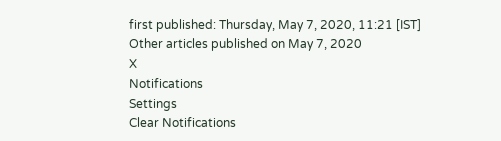first published: Thursday, May 7, 2020, 11:21 [IST]
Other articles published on May 7, 2020
X
Notifications
Settings
Clear Notifications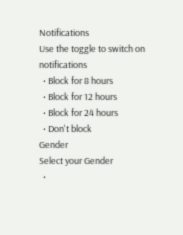Notifications
Use the toggle to switch on notifications
  • Block for 8 hours
  • Block for 12 hours
  • Block for 24 hours
  • Don't block
Gender
Select your Gender
  •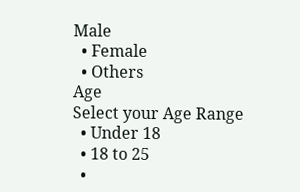Male
  • Female
  • Others
Age
Select your Age Range
  • Under 18
  • 18 to 25
  •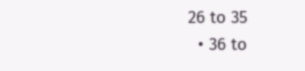26 to 35
  • 36 to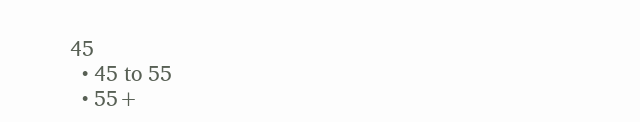45
  • 45 to 55
  • 55+